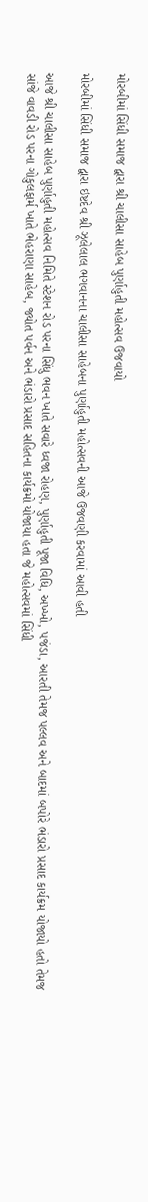મોરબીમાં સિંધી સમાજ દ્વારા શ્રી ચાલીસા સાહેબ પુર્ણાહુતી મહોત્સવ ઉજવાયો

મોરબીમાં સિંધી સમાજ દ્વારા ઇષ્ટદેવ શ્રી ઝૂલેલાલ ભગવાનના ચાલીસા સાહેબના પુર્ણાહુતી મહોત્સવની આજે ઉજવણી કરવામાં આવી હતી

આજે શ્રી ચાલીસા સાહેબ પુર્ણાહુતી મહોત્સવ નિમિતે સ્ટેશન રોડ પરના સિંધુ ભવન ખાતે સવારે ધ્વજા રોહણ, પુર્ણાહુતી પૂજા વિધિ, અખ્ખો, પજંડા, આરતી તેમજ પલ્લવ અને બાદમાં બપોરે ભંડારો પ્રસાદ કાર્યક્રમ યોજાયો હતો તેમજ સાંજે વાવડી રોડ પરના ગોકુલફાર્મ ખાતે ભેહરાણા સાહેબ, જ્યોત પર્વન અને ભંડારો પ્રસાદ સહિતના કાર્યક્રમો યોજાયા હતા જે મહોત્સવમાં સિંધી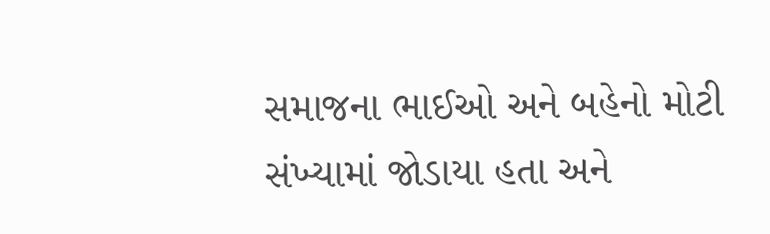સમાજના ભાઈઓ અને બહેનો મોટી સંખ્યામાં જોડાયા હતા અને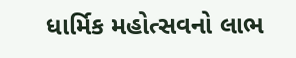ધાર્મિક મહોત્સવનો લાભ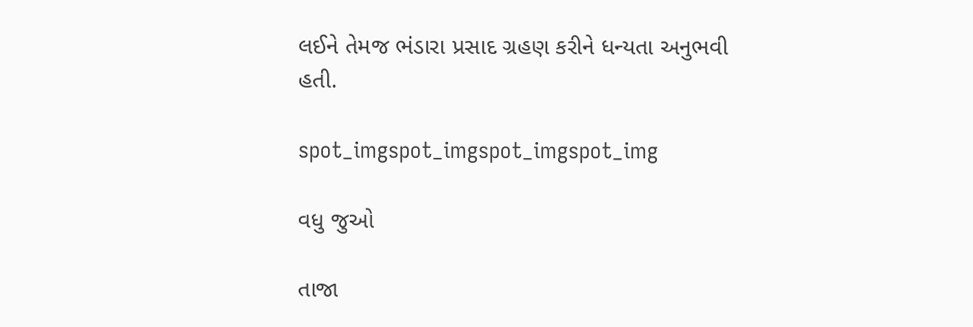લઈને તેમજ ભંડારા પ્રસાદ ગ્રહણ કરીને ધન્યતા અનુભવી હતી.

spot_imgspot_imgspot_imgspot_img

વધુ જુઓ

તાજા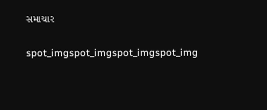સમાચાર

spot_imgspot_imgspot_imgspot_img